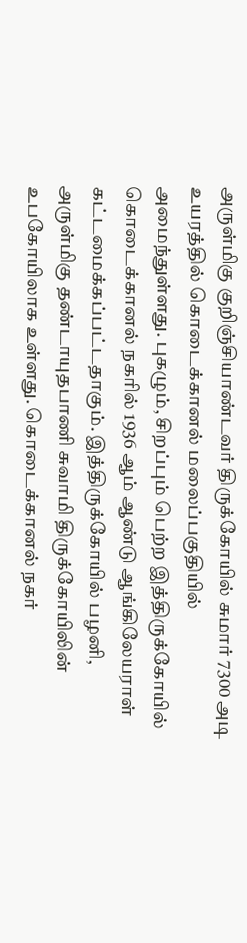அருள்மிகு குறிஞ்சியாண்டவர் திருக்கோயில் சுமார் 7300 அடி உயரத்தில் கொடைக்கானல் மலைப்பகுதியில் அமைந்துள்ளது. புகழும், சிறப்பும் பெற்ற இத்திருக்கோயில் கொடைக்கானல் நகரில் 1936 ஆம் ஆண்டு ஆங்கிலேயராள் கட்டமைக்கப்பட்டதாகும். இத்திருக்கோயில் பழனி, அருள்மிகு தண்டாயுதபாணி சுவாமி திருக்கோயிலின் உபகோயிலாக உள்ளது. கொடைக்கானல் நகர்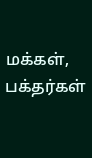மக்கள், பக்தர்கள்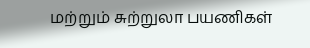மற்றும் சுற்றுலா பயணிகள்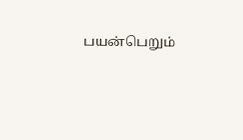பயன்பெறும்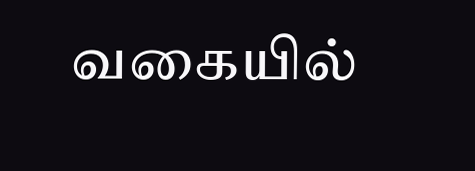வகையில்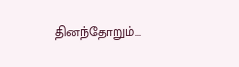தினந்தோறும்...